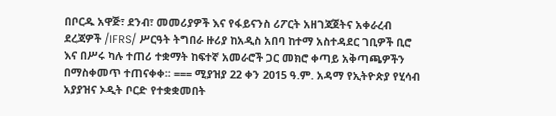በቦርዱ አዋጅ፣ ደንብ፣ መመሪያዎች እና የፋይናንስ ሪፖርት አዘገጃጀትና አቀራረብ ደረጃዎች /IFRS/ ሥርዓት ትግበራ ዙሪያ ከአዲስ አበባ ከተማ አስተዳደር ገቢዎች ቢሮ እና በሥሩ ካሉ ተጠሪ ተቋማት ከፍተኛ አመራሮች ጋር መክሮ ቀጣይ አቅጣጫዎችን በማስቀመጥ ተጠናቀቀ፡፡ === ሚያዝያ 22 ቀን 2015 ዓ.ም. አዳማ የኢትዮጵያ የሂሳብ አያያዝና ኦዲት ቦርድ የተቋቋመበት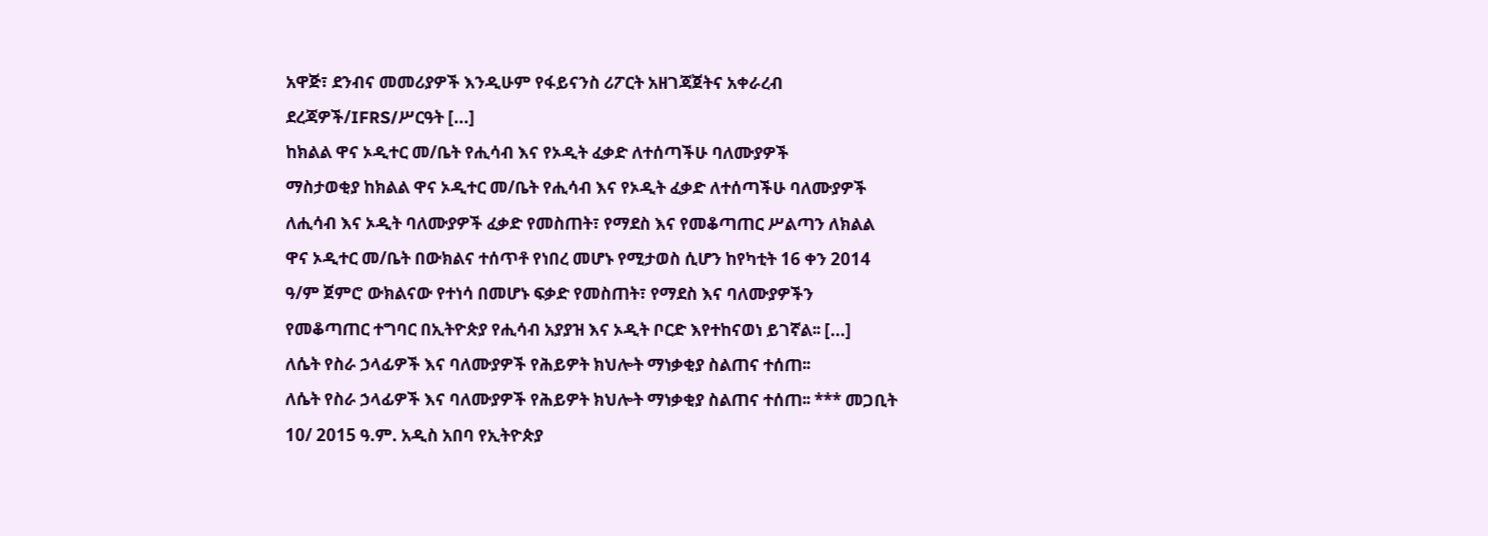አዋጅ፣ ደንብና መመሪያዎች እንዲሁም የፋይናንስ ሪፖርት አዘገጃጀትና አቀራረብ ደረጃዎች/IFRS/ሥርዓት [...]
ከክልል ዋና ኦዲተር መ/ቤት የሒሳብ እና የኦዲት ፈቃድ ለተሰጣችሁ ባለሙያዎች
ማስታወቂያ ከክልል ዋና ኦዲተር መ/ቤት የሒሳብ እና የኦዲት ፈቃድ ለተሰጣችሁ ባለሙያዎች ለሒሳብ እና ኦዲት ባለሙያዎች ፈቃድ የመስጠት፣ የማደስ እና የመቆጣጠር ሥልጣን ለክልል ዋና ኦዲተር መ/ቤት በውክልና ተሰጥቶ የነበረ መሆኑ የሚታወስ ሲሆን ከየካቲት 16 ቀን 2014 ዓ/ም ጀምሮ ውክልናው የተነሳ በመሆኑ ፍቃድ የመስጠት፣ የማደስ እና ባለሙያዎችን የመቆጣጠር ተግባር በኢትዮጵያ የሒሳብ አያያዝ እና ኦዲት ቦርድ እየተከናወነ ይገኛል፡፡ [...]
ለሴት የስራ ኃላፊዎች እና ባለሙያዎች የሕይዎት ክህሎት ማነቃቂያ ስልጠና ተሰጠ፡፡
ለሴት የስራ ኃላፊዎች እና ባለሙያዎች የሕይዎት ክህሎት ማነቃቂያ ስልጠና ተሰጠ፡፡ *** መጋቢት 10/ 2015 ዓ.ም. አዲስ አበባ የኢትዮጵያ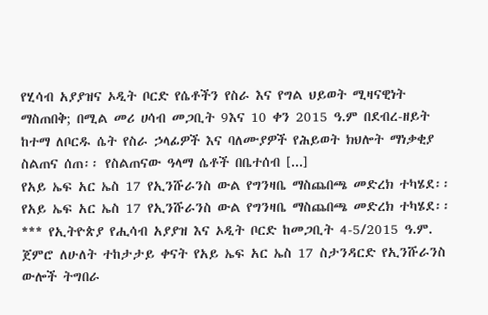የሂሳብ አያያዝና ኦዲት ቦርድ የሴቶችን የስራ እና የግል ህይወት ሚዛናዊነት ማስጠበቅ; በሚል መሪ ሀሳብ መጋቢት 9እና 10 ቀን 2015 ዓ.ም በደብረ-ዘይት ከተማ ለቦርዱ ሴት የስራ ኃላፊዎች እና ባለሙያዎች የሕይወት ክህሎት ማነቃቂያ ስልጠና ሰጠ፡፡ የስልጠናው ዓላማ ሴቶች በቤተሰብ [...]
የአይ ኤፍ አር ኤስ 17 የኢንሹራንስ ውል የግንዛቤ ማስጨበጫ መድረክ ተካሄደ፡፡
የአይ ኤፍ አር ኤስ 17 የኢንሹራንስ ውል የግንዛቤ ማስጨበጫ መድረክ ተካሄደ፡፡ *** የኢትዮጵያ የሒሳብ አያያዝ እና ኦዲት ቦርድ ከመጋቢት 4-5/2015 ዓ.ም. ጀምሮ ለሁለት ተከታታይ ቀናት የአይ ኤፍ አር ኤስ 17 ስታንዳርድ የኢንሹራንስ ውሎች ትግበራ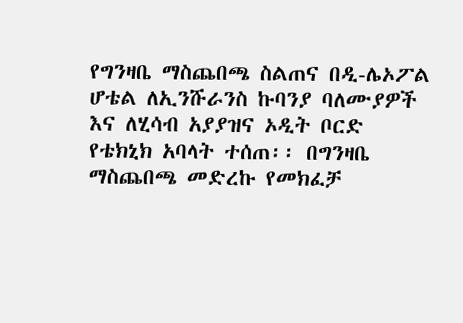የግንዛቤ ማስጨበጫ ስልጠና በዲ-ሌኦፖል ሆቴል ለኢንሹራንስ ኩባንያ ባለሙያዎች እና ለሂሳብ አያያዝና ኦዲት ቦርድ የቴክኒክ አባላት ተሰጠ፡፡ በግንዛቤ ማስጨበጫ መድረኩ የመክፈቻ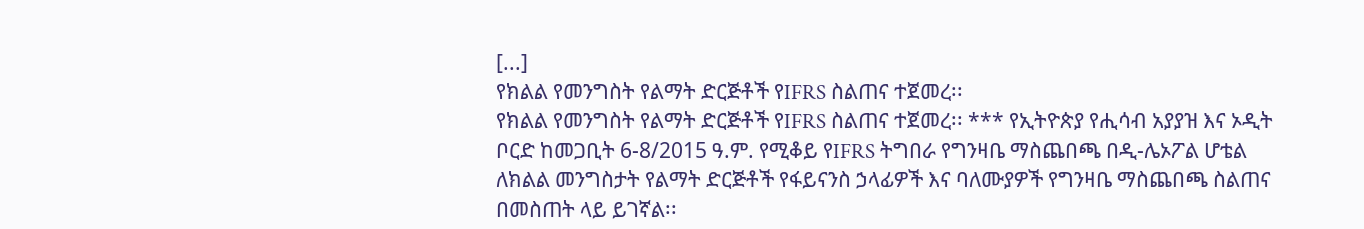[...]
የክልል የመንግስት የልማት ድርጅቶች የIFRS ስልጠና ተጀመረ፡፡
የክልል የመንግስት የልማት ድርጅቶች የIFRS ስልጠና ተጀመረ፡፡ *** የኢትዮጵያ የሒሳብ አያያዝ እና ኦዲት ቦርድ ከመጋቢት 6-8/2015 ዓ.ም. የሚቆይ የIFRS ትግበራ የግንዛቤ ማስጨበጫ በዲ-ሌኦፖል ሆቴል ለክልል መንግስታት የልማት ድርጅቶች የፋይናንስ ኃላፊዎች እና ባለሙያዎች የግንዛቤ ማስጨበጫ ስልጠና በመስጠት ላይ ይገኛል፡፡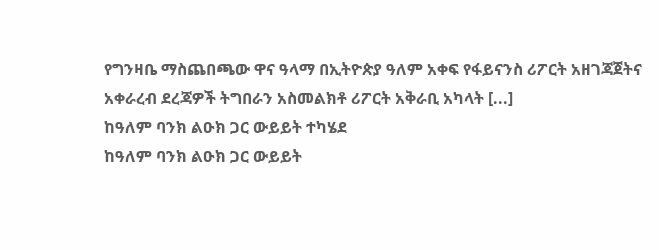የግንዛቤ ማስጨበጫው ዋና ዓላማ በኢትዮጵያ ዓለም አቀፍ የፋይናንስ ሪፖርት አዘገጃጀትና አቀራረብ ደረጃዎች ትግበራን አስመልክቶ ሪፖርት አቅራቢ አካላት [...]
ከዓለም ባንክ ልዑክ ጋር ውይይት ተካሄደ
ከዓለም ባንክ ልዑክ ጋር ውይይት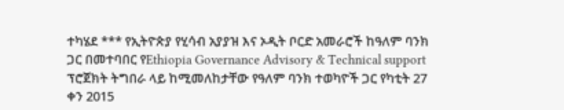ተካሄደ *** የኢትዮጵያ የሂሳብ አያያዝ እና ኦዲት ቦርድ አመራሮች ከዓለም ባንክ ጋር በመተባበር የEthiopia Governance Advisory & Technical support ፕሮጀክት ትግበራ ላይ ከሚመለከታቸው የዓለም ባንክ ተወካዮች ጋር የካቲት 27 ቀን 2015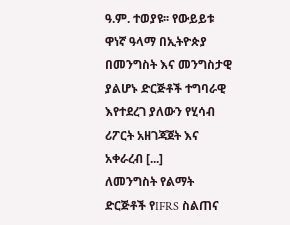ዓ.ም. ተወያዩ፡፡ የውይይቱ ዋነኛ ዓላማ በኢትዮጵያ በመንግስት እና መንግስታዊ ያልሆኑ ድርጅቶች ተግባራዊ እየተደረገ ያለውን የሂሳብ ሪፖርት አዘገጃጀት እና አቀራረብ [...]
ለመንግስት የልማት ድርጅቶች የIFRS ስልጠና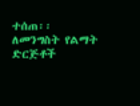ተሰጠ፡፡
ለመንግስት የልማት ድርጅቶች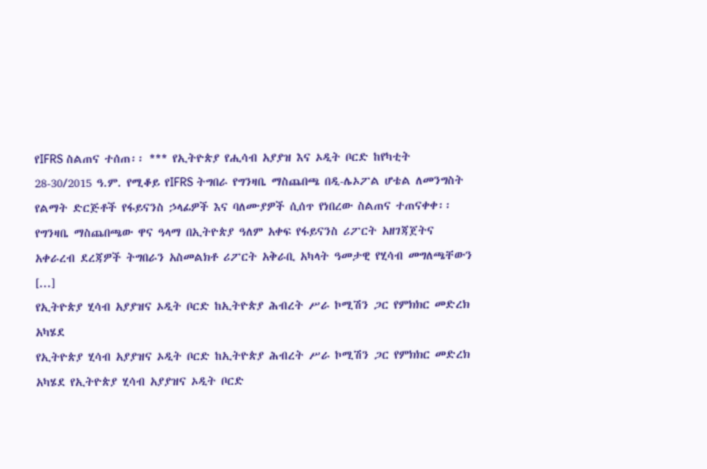የIFRS ስልጠና ተሰጠ፡፡ *** የኢትዮጵያ የሒሳብ አያያዝ እና ኦዲት ቦርድ ከየካቲት 28-30/2015 ዓ.ም. የሚቆይ የIFRS ትግበራ የግንዛቤ ማስጨበጫ በዲ-ሌኦፖል ሆቴል ለመንግስት የልማት ድርጅቶች የፋይናንስ ኃላፊዎች እና ባለሙያዎች ሲሰጥ የነበረው ስልጠና ተጠናቀቀ፡፡ የግንዛቤ ማስጨበጫው ዋና ዓላማ በኢትዮጵያ ዓለም አቀፍ የፋይናንስ ሪፖርት አዘገጃጀትና አቀራረብ ደረጃዎች ትግበራን አስመልክቶ ሪፖርት አቅራቢ አካላት ዓመታዊ የሂሳብ መግለጫቸውን [...]
የኢትዮጵያ ሂሳብ አያያዝና ኦዲት ቦርድ ከኢትዮጵያ ሕብረት ሥራ ኮሚሽን ጋር የምክክር መድረክ አካሄደ
የኢትዮጵያ ሂሳብ አያያዝና ኦዲት ቦርድ ከኢትዮጵያ ሕብረት ሥራ ኮሚሽን ጋር የምክክር መድረክ አካሄደ የኢትዮጵያ ሂሳብ አያያዝና ኦዲት ቦርድ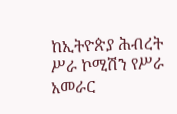ከኢትዮጵያ ሕብረት ሥራ ኮሚሽን የሥራ አመራር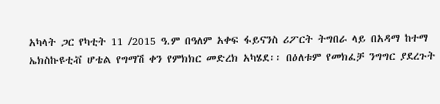አካላት ጋር የካቲት 11 /2015 ዓ.ም በዓለም አቀፍ ፋይናንስ ሪፖርት ትግበራ ላይ በአዳማ ከተማ ኤክስኩዩቲቭ ሆቴል የግማሽ ቀን የምክክር መድረክ አካሄደ፡፡ በዕለቱም የመክፈቻ ንግግር ያደረጉት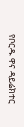የቦርዱ ዋና ዳይሬክተር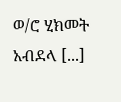ወ/ሮ ሂክመት አብደላ [...]